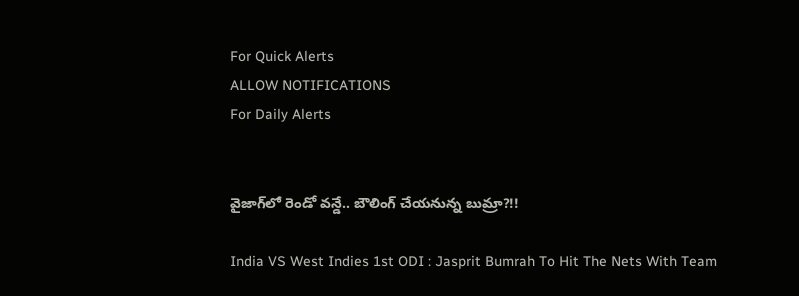For Quick Alerts
ALLOW NOTIFICATIONS
For Daily Alerts


వైజాగ్‌లో రెండో వన్డే.. బౌలింగ్ చేయనున్న బుమ్రా?!!

India VS West Indies 1st ODI : Jasprit Bumrah To Hit The Nets With Team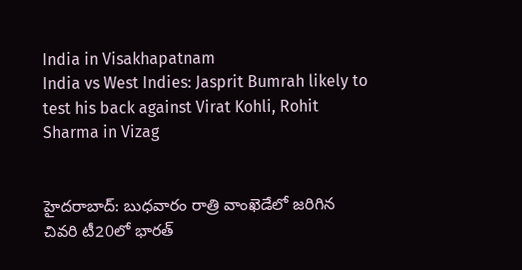India in Visakhapatnam
India vs West Indies: Jasprit Bumrah likely to test his back against Virat Kohli, Rohit Sharma in Vizag


హైదరాబాద్: బుధవారం రాత్రి వాంఖెడేలో జరిగిన చివరి టీ20లో భారత్‌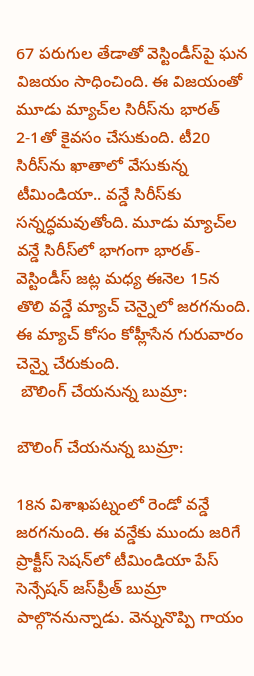67 పరుగుల తేడాతో వెస్టిండీస్‌పై ఘన విజయం సాధించింది. ఈ విజయంతో మూడు మ్యాచ్‌ల సిరీస్‌ను భారత్ 2-1తో కైవసం చేసుకుంది. టీ20 సిరీస్‌ను ఖాతాలో వేసుకున్న టీమిండియా.. వన్డే సిరీస్‌కు సన్నద్ధమవుతోంది. మూడు మ్యాచ్‌ల వన్డే సిరీస్‌లో భాగంగా భారత్-వెస్టిండీస్‌ జట్ల మధ్య ఈనెల 15న తొలి వన్డే మ్యాచ్ చెన్నైలో జరగనుంది. ఈ మ్యాచ్ కోసం కోహ్లీసేన గురువారం చెన్నై చేరుకుంది.
 బౌలింగ్ చేయనున్న బుమ్రా:

బౌలింగ్ చేయనున్న బుమ్రా:

18న విశాఖపట్నంలో రెండో వన్డే జరగనుంది. ఈ వన్డేకు ముందు జరిగే ప్రాక్టీస్ సెషన్‌లో టీమిండియా పేస్ సెన్సేషన్ జస్‌ప్రీత్ బుమ్రా పాల్గొననున్నాడు. వెన్నునొప్పి గాయం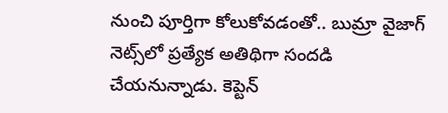నుంచి పూర్తిగా కోలుకోవడంతో.. బుమ్రా వైజాగ్ నెట్స్‌లో ప్రత్యేక అతిథిగా సందడి చేయనున్నాడు. కెప్టెన్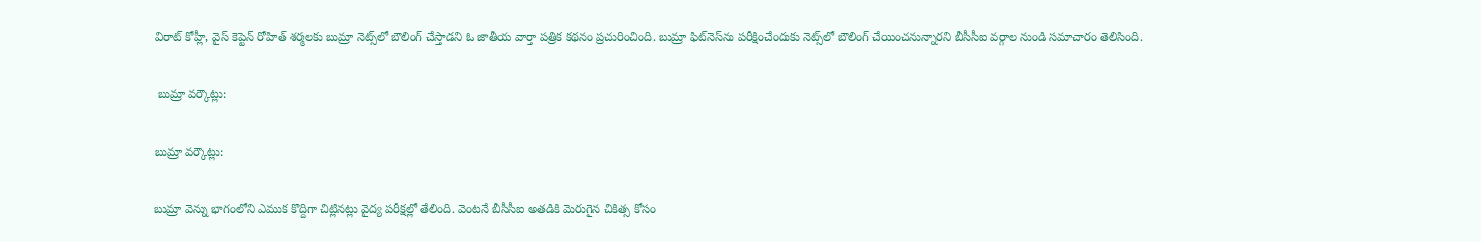విరాట్ కోహ్లీ, వైస్ కెప్టెన్ రోహిత్ శర్మలకు బుమ్రా నెట్స్‌లో బౌలింగ్ చేస్తాడని ఓ జాతీయ వార్తా పత్రిక కథనం ప్రచురించింది. బుమ్రా ఫిట్‌నెస్‌ను పరీక్షించేందుకు నెట్స్‌లో బౌలింగ్ చేయించనున్నారని బీసీసీఐ వర్గాల నుండి సమాచారం తెలిసింది.

 బుమ్రా వర్కౌట్లు:

బుమ్రా వర్కౌట్లు:

బుమ్రా వెన్ను భాగంలోని ఎముక కొద్దిగా చిట్లినట్లు వైద్య పరీక్షల్లో తేలింది. వెంటనే బీసీసీఐ అతడికి మెరుగైన చికిత్స కోసం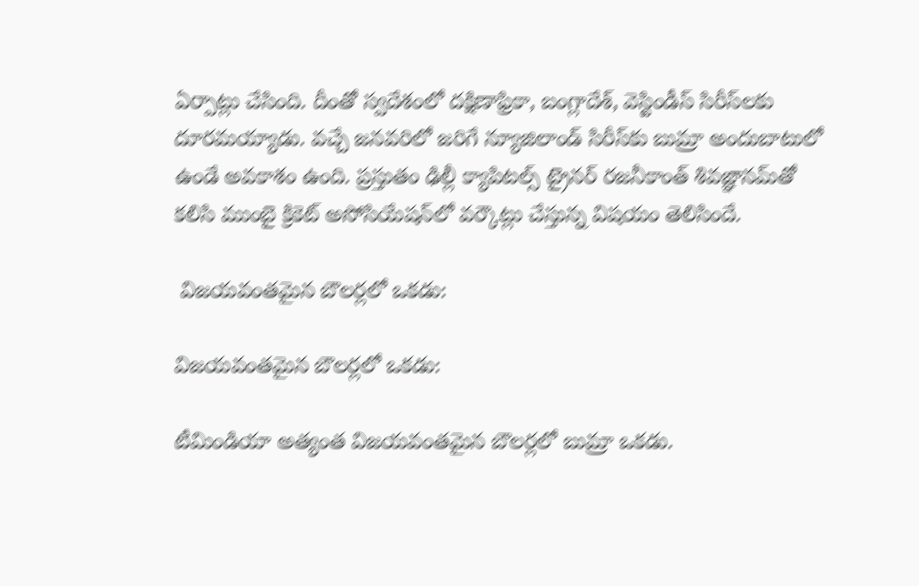ఏర్పాట్లు చేసింది. దీంతో స్వదేశంలో దక్షిణాఫ్రికా, బంగ్లాదేశ్‌, వెస్టిండీస్ సిరీస్‌లకు దూరమయ్యాడు. వచ్చే జనవరిలో జరిగే న్యూజిలాండ్‌ సిరీస్‌కు బుమ్రా అందుబాటులో ఉండే అవకాశం ఉంది. ప్రస్తుతం ఢిల్లీ క్యాపిటల్స్ ట్రైనర్ రజనీకాంత్ శివజ్ఞానమ్‌తో కలిసి ముంబై క్రికెట్ అసోసియేషన్‌లో వర్కౌట్లు చేస్తున్న విషయం తెలిసిందే.

 విజయవంతమైన బౌలర్లలో ఒకడు:

విజయవంతమైన బౌలర్లలో ఒకడు:

టీమిండియా అత్యంత విజయవంతమైన బౌలర్లలో బుమ్రా ఒకడు.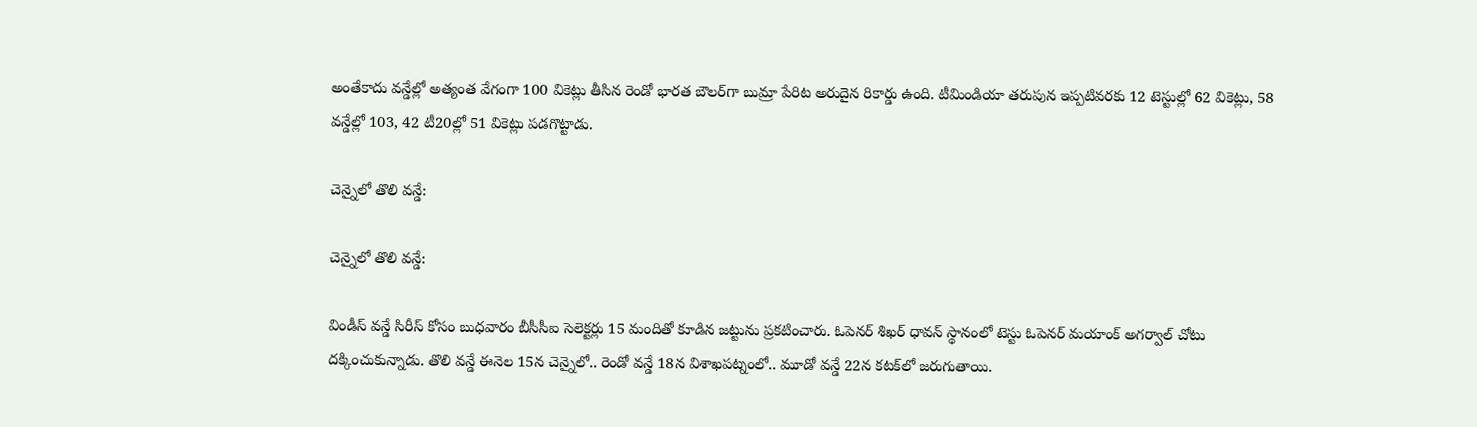అంతేకాదు వన్డేల్లో అత్యంత వేగంగా 100 వికెట్లు తీసిన రెండో భారత బౌలర్‌గా బుమ్రా పేరిట అరుదైన రికార్డు ఉంది. టీమిండియా తరుపున ఇప్పటివరకు 12 టెస్టుల్లో 62 వికెట్లు, 58 వన్డేల్లో 103, 42 టీ20ల్లో 51 వికెట్లు పడగొట్టాడు.

చెన్నైలో తొలి వన్డే:

చెన్నైలో తొలి వన్డే:

విండీస్ వన్డే సిరీస్‌ కోసం బుధవారం బీసీసీఐ సెలెక్టర్లు 15 మందితో కూడిన జట్టును ప్రకటించారు. ఓపెనర్ శిఖర్‌ ధావన్‌ స్థానంలో టెస్టు ఓపెనర్‌ మయాంక్‌ అగర్వాల్‌ చోటు దక్కించుకున్నాడు. తొలి వన్డే ఈనెల 15న చెన్నైలో.. రెండో వన్డే 18న విశాఖపట్నంలో.. మూడో వన్డే 22న కటక్‌లో జరుగుతాయి.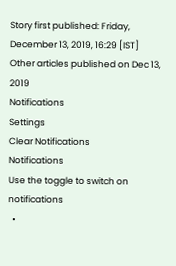Story first published: Friday, December 13, 2019, 16:29 [IST]
Other articles published on Dec 13, 2019
Notifications
Settings
Clear Notifications
Notifications
Use the toggle to switch on notifications
  •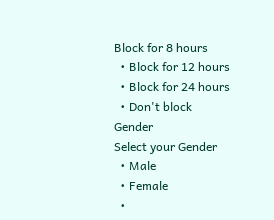Block for 8 hours
  • Block for 12 hours
  • Block for 24 hours
  • Don't block
Gender
Select your Gender
  • Male
  • Female
  •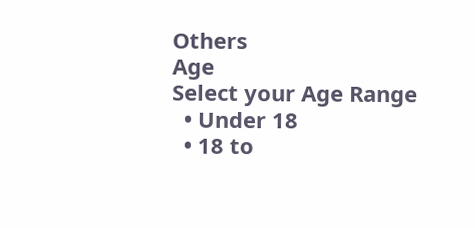Others
Age
Select your Age Range
  • Under 18
  • 18 to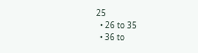25
  • 26 to 35
  • 36 to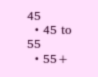45
  • 45 to 55
  • 55+